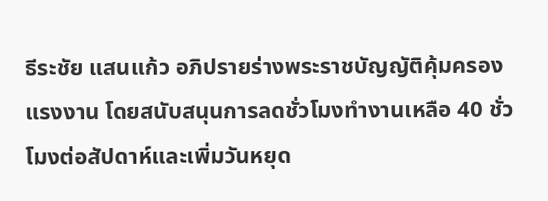ธีระชัย แสนแก้ว อภิปรายร่างพระราชบัญญัติคุ้มครองแรงงาน โดยสนับสนุนการลดชั่วโมงทำงานเหลือ 40 ชั่วโมงต่อสัปดาห์และเพิ่มวันหยุด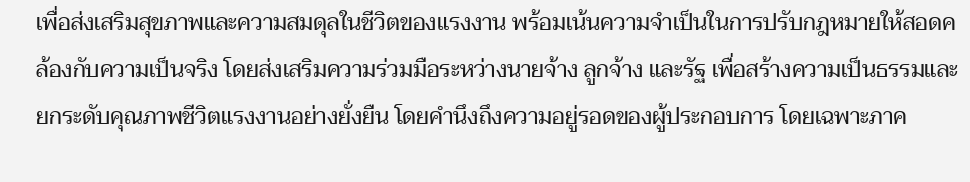เพื่อส่งเสริมสุขภาพและความสมดุลในชีวิตของแรงงาน พร้อมเน้นความจำเป็นในการปรับกฎหมายให้สอดคล้องกับความเป็นจริง โดยส่งเสริมความร่วมมือระหว่างนายจ้าง ลูกจ้าง และรัฐ เพื่อสร้างความเป็นธรรมและยกระดับคุณภาพชีวิตแรงงานอย่างยั่งยืน โดยคำนึงถึงความอยู่รอดของผู้ประกอบการ โดยเฉพาะภาค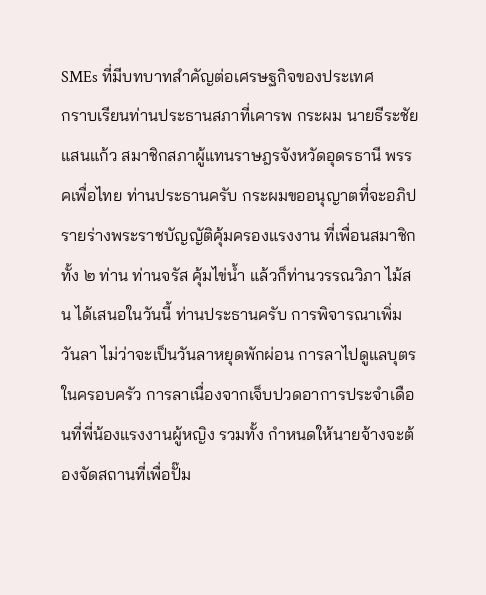SMEs ที่มีบทบาทสำคัญต่อเศรษฐกิจของประเทศ
กราบเรียนท่านประธานสภาที่เคารพ กระผม นายธีระชัย แสนแก้ว สมาชิกสภาผู้แทนราษฎรจังหวัดอุดรธานี พรรคเพื่อไทย ท่านประธานครับ กระผมขออนุญาตที่จะอภิปรายร่างพระราชบัญญัติคุ้มครองแรงงาน ที่เพื่อนสมาชิกทั้ง ๒ ท่าน ท่านจรัส คุ้มไข่น้ำ แล้วก็ท่านวรรณวิภา ไม้สน ได้เสนอในวันนี้ ท่านประธานครับ การพิจารณาเพิ่มวันลา ไม่ว่าจะเป็นวันลาหยุดพักผ่อน การลาไปดูแลบุตร ในครอบครัว การลาเนื่องจากเจ็บปวดอาการประจำเดือนที่พี่น้องแรงงานผู้หญิง รวมทั้ง กำหนดให้นายจ้างจะต้องจัดสถานที่เพื่อปั๊ม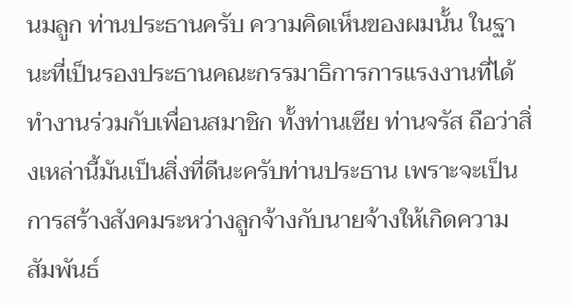นมลูก ท่านประธานครับ ความคิดเห็นของผมนั้น ในฐานะที่เป็นรองประธานคณะกรรมาธิการการแรงงานที่ได้ทำงานร่วมกับเพื่อนสมาชิก ทั้งท่านเซีย ท่านจรัส ถือว่าสิ่งเหล่านี้มันเป็นสิ่งที่ดีนะครับท่านประธาน เพราะจะเป็น การสร้างสังคมระหว่างลูกจ้างกับนายจ้างให้เกิดความสัมพันธ์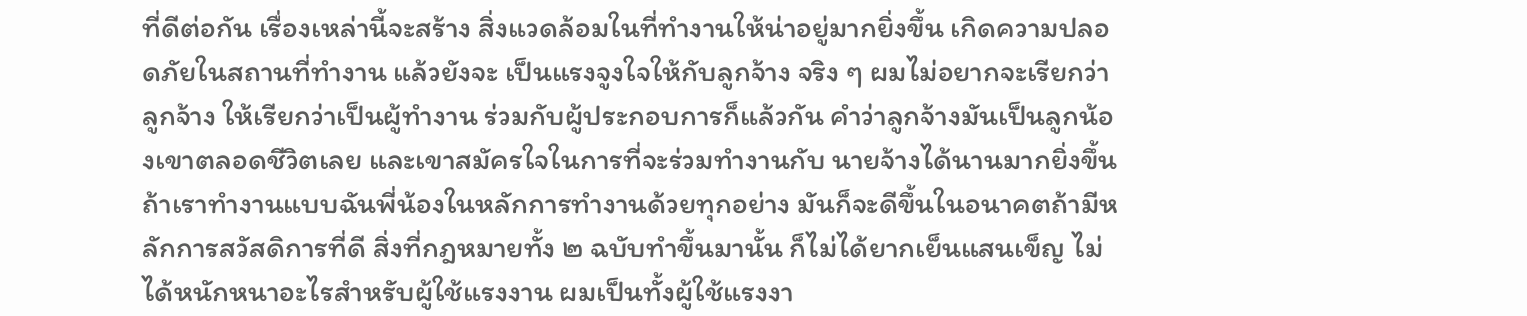ที่ดีต่อกัน เรื่องเหล่านี้จะสร้าง สิ่งแวดล้อมในที่ทำงานให้น่าอยู่มากยิ่งขึ้น เกิดความปลอดภัยในสถานที่ทำงาน แล้วยังจะ เป็นแรงจูงใจให้กับลูกจ้าง จริง ๆ ผมไม่อยากจะเรียกว่าลูกจ้าง ให้เรียกว่าเป็นผู้ทำงาน ร่วมกับผู้ประกอบการก็แล้วกัน คำว่าลูกจ้างมันเป็นลูกน้องเขาตลอดชีวิตเลย และเขาสมัครใจในการที่จะร่วมทำงานกับ นายจ้างได้นานมากยิ่งขึ้น ถ้าเราทำงานแบบฉันพี่น้องในหลักการทำงานด้วยทุกอย่าง มันก็จะดีขึ้นในอนาคตถ้ามีหลักการสวัสดิการที่ดี สิ่งที่กฎหมายทั้ง ๒ ฉบับทำขึ้นมานั้น ก็ไม่ได้ยากเย็นแสนเข็ญ ไม่ได้หนักหนาอะไรสำหรับผู้ใช้แรงงาน ผมเป็นทั้งผู้ใช้แรงงา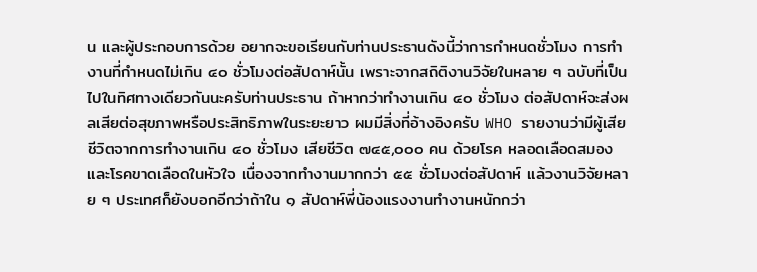น และผู้ประกอบการด้วย อยากจะขอเรียนกับท่านประธานดังนี้ว่าการกำหนดชั่วโมง การทำงานที่กำหนดไม่เกิน ๔๐ ชั่วโมงต่อสัปดาห์นั้น เพราะจากสถิติงานวิจัยในหลาย ๆ ฉบับที่เป็นไปในทิศทางเดียวกันนะครับท่านประธาน ถ้าหากว่าทำงานเกิน ๔๐ ชั่วโมง ต่อสัปดาห์จะส่งผลเสียต่อสุขภาพหรือประสิทธิภาพในระยะยาว ผมมีสิ่งที่อ้างอิงครับ WHO รายงานว่ามีผู้เสียชีวิตจากการทำงานเกิน ๔๐ ชั่วโมง เสียชีวิต ๗๔๕,๐๐๐ คน ด้วยโรค หลอดเลือดสมอง และโรคขาดเลือดในหัวใจ เนื่องจากทำงานมากกว่า ๕๕ ชั่วโมงต่อสัปดาห์ แล้วงานวิจัยหลาย ๆ ประเทศก็ยังบอกอีกว่าถ้าใน ๑ สัปดาห์พี่น้องแรงงานทำงานหนักกว่า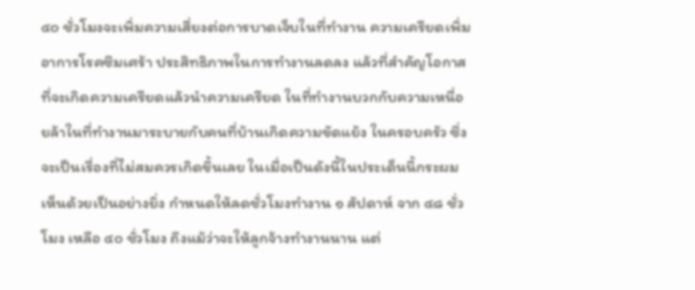๔๐ ชั่วโมงจะเพิ่มความเสี่ยงต่อการบาดเจ็บในที่ทำงาน ความเครียดเพิ่มอาการโรคซึมเศร้า ประสิทธิภาพในการทำงานลดลง แล้วที่สำคัญโอกาสที่จะเกิดความเครียดแล้วนำความเครียด ในที่ทำงานบวกกับความเหนื่อยล้าในที่ทำงานมาระบายกับคนที่บ้านเกิดความขัดแย้ง ในครอบครัว ซึ่งจะเป็นเรื่องที่ไม่สมควรเกิดขึ้นเลย ในเมื่อเป็นดังนี้ในประเด็นนี้กระผม เห็นด้วยเป็นอย่างยิ่ง กำหนดให้ลดชั่วโมงทำงาน ๑ สัปดาห์ จาก ๔๘ ชั่วโมง เหลือ ๔๐ ชั่วโมง ถึงแม้ว่าจะให้ลูกจ้างทำงานนาน แต่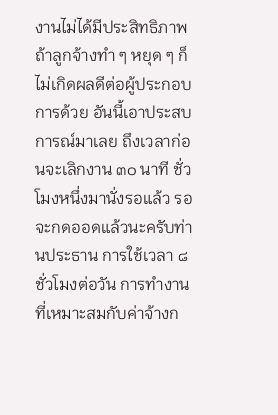งานไม่ได้มีประสิทธิภาพ ถ้าลูกจ้างทำ ๆ หยุด ๆ ก็ไม่เกิดผลดีต่อผู้ประกอบการด้วย อันนี้เอาประสบการณ์มาเลย ถึงเวลาก่อนจะเลิกงาน ๓๐ นาที ชั่วโมงหนึ่งมานั่งรอแล้ว รอจะกดออดแล้วนะครับท่านประธาน การใช้เวลา ๘ ชั่วโมงต่อวัน การทำงานที่เหมาะสมกับค่าจ้างก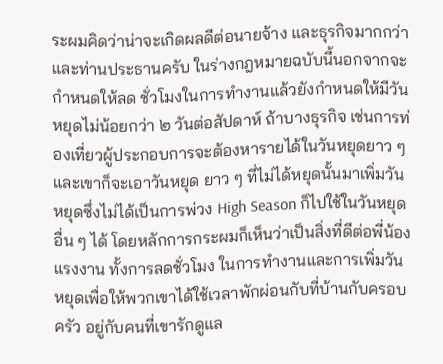ระผมคิดว่าน่าจะเกิดผลดีต่อนายจ้าง และธุรกิจมากกว่า และท่านประธานครับ ในร่างกฎหมายฉบับนี้นอกจากจะกำหนดให้ลด ชั่วโมงในการทำงานแล้วยังกำหนดให้มีวันหยุดไม่น้อยกว่า ๒ วันต่อสัปดาห์ ถ้าบางธุรกิจ เช่นการท่องเที่ยวผู้ประกอบการจะต้องหารายได้ในวันหยุดยาว ๆ และเขาก็จะเอาวันหยุด ยาว ๆ ที่ไม่ได้หยุดนั้นมาเพิ่มวันหยุดซึ่งไม่ได้เป็นการพ่วง High Season ก็ไปใช้ในวันหยุด อื่น ๆ ได้ โดยหลักการกระผมก็เห็นว่าเป็นสิ่งที่ดีต่อพี่น้องแรงงาน ทั้งการลดชั่วโมง ในการทำงานและการเพิ่มวันหยุดเพื่อให้พวกเขาได้ใช้เวลาพักผ่อนกับที่บ้านกับครอบครัว อยู่กับคนที่เขารักดูแล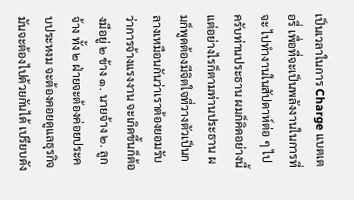เป็นเวลาในการ Charge แบตเตอรี่ เพื่อที่จะเป็นพลังงานในการที่จะ ไปทำงานในสัปดาห์ต่อ ๆ ไปครับท่านประธาน ผมก็คิดอย่างนี้ แต่อย่างไรก็ตามท่านประธาน ผมก็พูดต้องมีจิตใจที่วางตัวเป็นกลางเหมือนกันว่าเราต้องยอมรับว่าการจ้างแรงงาน จะเกิดขึ้นก็ต้องมีอยู่ ๒ ข้าง ๑. นายจ้าง ๒. ลูกจ้าง ทั้ง ๒ ฝ่ายจะต้องค่อยประคบประหงม จะต้องคอยดูแลธุรกิจ มันจะต้องไปด้วยกันได้ เปรียบดัง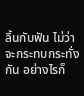ลิ้นกับฟัน ไม่ว่าจะกระทบกระทั่งกัน อย่างไรก็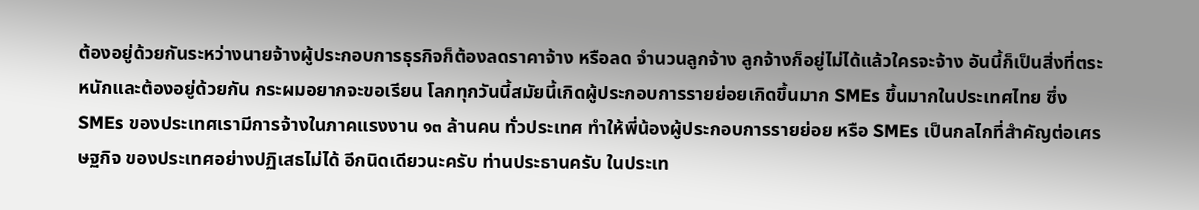ต้องอยู่ด้วยกันระหว่างนายจ้างผู้ประกอบการธุรกิจก็ต้องลดราคาจ้าง หรือลด จำนวนลูกจ้าง ลูกจ้างก็อยู่ไม่ได้แล้วใครจะจ้าง อันนี้ก็เป็นสิ่งที่ตระหนักและต้องอยู่ด้วยกัน กระผมอยากจะขอเรียน โลกทุกวันนี้สมัยนี้เกิดผู้ประกอบการรายย่อยเกิดขึ้นมาก SMEs ขึ้นมากในประเทศไทย ซึ่ง SMEs ของประเทศเรามีการจ้างในภาคแรงงาน ๑๓ ล้านคน ทั่วประเทศ ทำให้พี่น้องผู้ประกอบการรายย่อย หรือ SMEs เป็นกลไกที่สำคัญต่อเศรษฐกิจ ของประเทศอย่างปฏิเสธไม่ได้ อีกนิดเดียวนะครับ ท่านประธานครับ ในประเท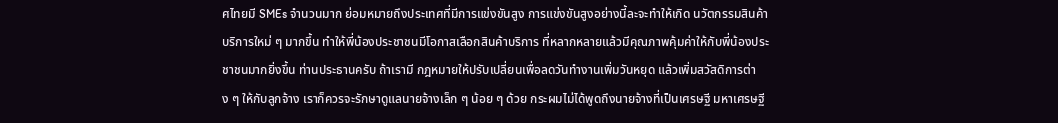ศไทยมี SMEs จำนวนมาก ย่อมหมายถึงประเทศที่มีการแข่งขันสูง การแข่งขันสูงอย่างนี้ละจะทำให้เกิด นวัตกรรมสินค้าบริการใหม่ ๆ มากขึ้น ทำให้พี่น้องประชาชนมีโอกาสเลือกสินค้าบริการ ที่หลากหลายแล้วมีคุณภาพคุ้มค่าให้กับพี่น้องประชาชนมากยิ่งขึ้น ท่านประธานครับ ถ้าเรามี กฎหมายให้ปรับเปลี่ยนเพื่อลดวันทำงานเพิ่มวันหยุด แล้วเพิ่มสวัสดิการต่าง ๆ ให้กับลูกจ้าง เราก็ควรจะรักษาดูแลนายจ้างเล็ก ๆ น้อย ๆ ด้วย กระผมไม่ได้พูดถึงนายจ้างที่เป็นเศรษฐี มหาเศรษฐี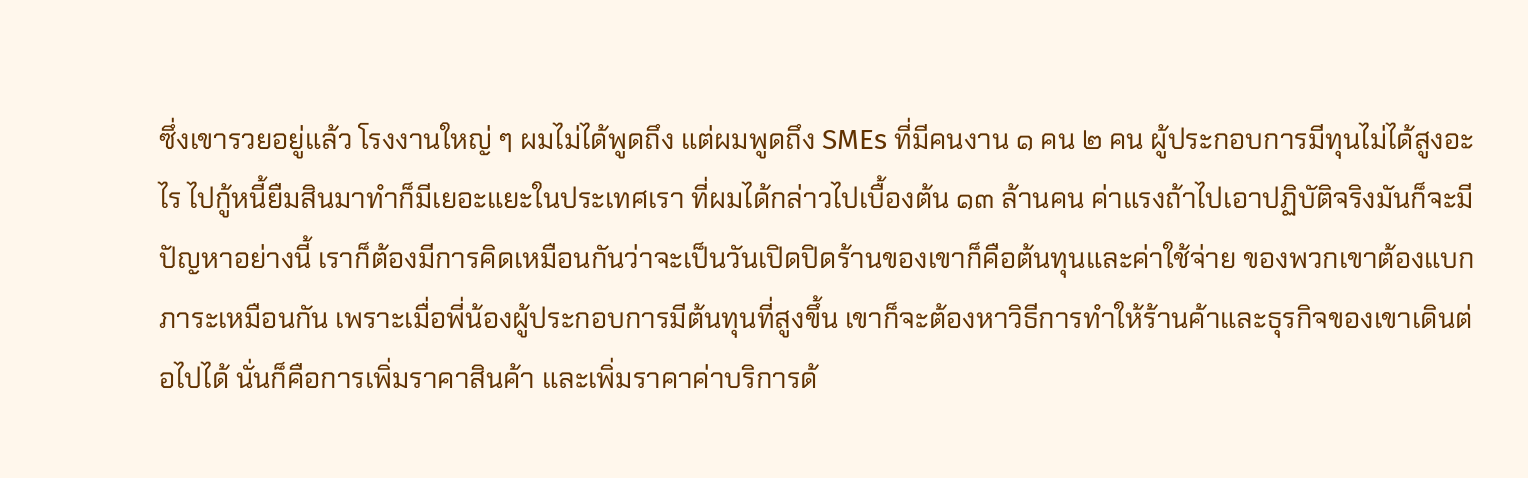ซึ่งเขารวยอยู่แล้ว โรงงานใหญ่ ๆ ผมไม่ได้พูดถึง แต่ผมพูดถึง SMEs ที่มีคนงาน ๑ คน ๒ คน ผู้ประกอบการมีทุนไม่ได้สูงอะไร ไปกู้หนี้ยืมสินมาทำก็มีเยอะแยะในประเทศเรา ที่ผมได้กล่าวไปเบื้องต้น ๑๓ ล้านคน ค่าแรงถ้าไปเอาปฏิบัติจริงมันก็จะมีปัญหาอย่างนี้ เราก็ต้องมีการคิดเหมือนกันว่าจะเป็นวันเปิดปิดร้านของเขาก็คือต้นทุนและค่าใช้จ่าย ของพวกเขาต้องแบกภาระเหมือนกัน เพราะเมื่อพี่น้องผู้ประกอบการมีต้นทุนที่สูงขึ้น เขาก็จะต้องหาวิธีการทำให้ร้านค้าและธุรกิจของเขาเดินต่อไปได้ นั่นก็คือการเพิ่มราคาสินค้า และเพิ่มราคาค่าบริการด้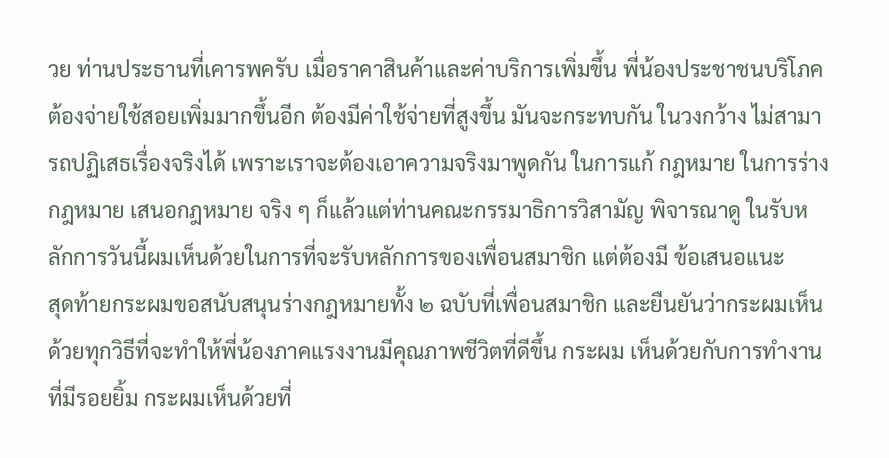วย ท่านประธานที่เคารพครับ เมื่อราคาสินค้าและค่าบริการเพิ่มขึ้น พี่น้องประชาชนบริโภคต้องจ่ายใช้สอยเพิ่มมากขึ้นอีก ต้องมีค่าใช้จ่ายที่สูงขึ้น มันจะกระทบกัน ในวงกว้าง ไม่สามารถปฏิเสธเรื่องจริงได้ เพราะเราจะต้องเอาความจริงมาพูดกัน ในการแก้ กฎหมาย ในการร่างกฎหมาย เสนอกฎหมาย จริง ๆ ก็แล้วแต่ท่านคณะกรรมาธิการวิสามัญ พิจารณาดู ในรับหลักการวันนี้ผมเห็นด้วยในการที่จะรับหลักการของเพื่อนสมาชิก แต่ต้องมี ข้อเสนอแนะ
สุดท้ายกระผมขอสนับสนุนร่างกฎหมายทั้ง ๒ ฉบับที่เพื่อนสมาชิก และยืนยันว่ากระผมเห็นด้วยทุกวิธีที่จะทำให้พี่น้องภาคแรงงานมีคุณภาพชีวิตที่ดีขึ้น กระผม เห็นด้วยกับการทำงานที่มีรอยยิ้ม กระผมเห็นด้วยที่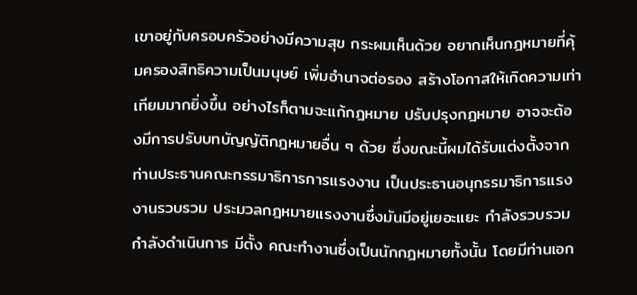เขาอยู่กับครอบครัวอย่างมีความสุข กระผมเห็นด้วย อยากเห็นกฎหมายที่คุ้มครองสิทธิความเป็นมนุษย์ เพิ่มอำนาจต่อรอง สร้างโอกาสให้เกิดความเท่าเทียมมากยิ่งขึ้น อย่างไรก็ตามจะแก้กฎหมาย ปรับปรุงกฎหมาย อาจจะต้องมีการปรับบทบัญญัติกฎหมายอื่น ๆ ด้วย ซึ่งขณะนี้ผมได้รับแต่งตั้งจาก ท่านประธานคณะกรรมาธิการการแรงงาน เป็นประธานอนุกรรมาธิการแรงงานรวบรวม ประมวลกฎหมายแรงงานซึ่งมันมีอยู่เยอะแยะ กำลังรวบรวม กำลังดำเนินการ มีตั้ง คณะทำงานซึ่งเป็นนักกฎหมายทั้งนั้น โดยมีท่านเอก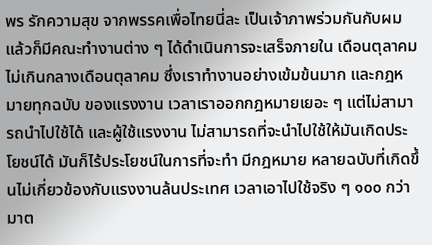พร รักความสุข จากพรรคเพื่อไทยนี่ละ เป็นเจ้าภาพร่วมกันกับผม แล้วก็มีคณะทำงานต่าง ๆ ได้ดำเนินการจะเสร็จภายใน เดือนตุลาคม ไม่เกินกลางเดือนตุลาคม ซึ่งเราทำงานอย่างเข้มข้นมาก และกฎหมายทุกฉบับ ของแรงงาน เวลาเราออกกฎหมายเยอะ ๆ แต่ไม่สามารถนำไปใช้ได้ และผู้ใช้แรงงาน ไม่สามารถที่จะนำไปใช้ให้มันเกิดประโยชน์ได้ มันก็ไร้ประโยชน์ในการที่จะทำ มีกฎหมาย หลายฉบับที่เกิดขึ้นไม่เกี่ยวข้องกับแรงงานล้นประเทศ เวลาเอาไปใช้จริง ๆ ๑๐๐ กว่ามาต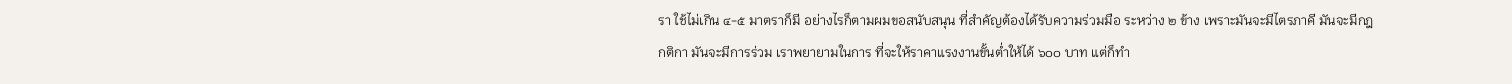รา ใช้ไม่เกิน ๔-๕ มาตราก็มี อย่างไรก็ตามผมขอสนับสนุน ที่สำคัญต้องได้รับความร่วมมือ ระหว่าง ๒ ข้าง เพราะมันจะมีไตรภาคี มันจะมีกฎกติกา มันจะมีการร่วม เราพยายามในการ ที่จะให้ราคาแรงงานขั้นต่ำให้ได้ ๖๐๐ บาท แต่ก็ทำ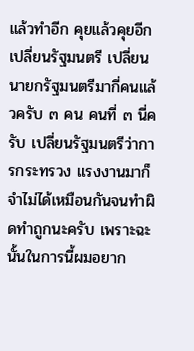แล้วทำอีก คุยแล้วคุยอีก เปลี่ยนรัฐมนตรี เปลี่ยนนายกรัฐมนตรีมากี่คนแล้วครับ ๓ คน คนที่ ๓ นี่ครับ เปลี่ยนรัฐมนตรีว่าการกระทรวง แรงงานมาก็จำไม่ได้เหมือนกันจนทำผิดทำถูกนะครับ เพราะฉะนั้นในการนี้ผมอยาก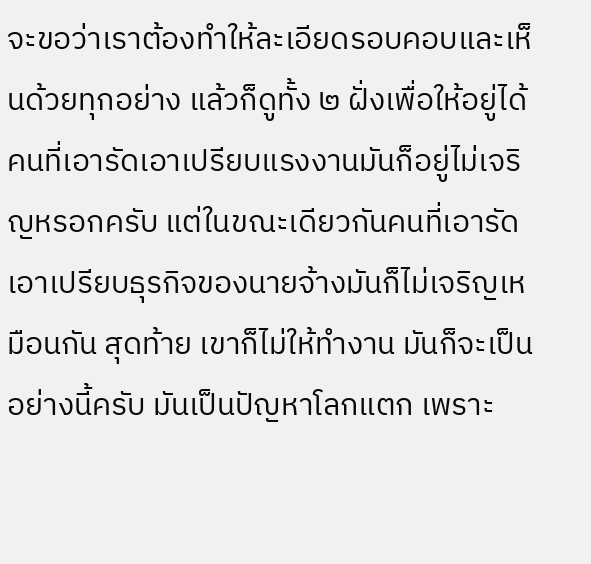จะขอว่าเราต้องทำให้ละเอียดรอบคอบและเห็นด้วยทุกอย่าง แล้วก็ดูทั้ง ๒ ฝั่งเพื่อให้อยู่ได้ คนที่เอารัดเอาเปรียบแรงงานมันก็อยู่ไม่เจริญหรอกครับ แต่ในขณะเดียวกันคนที่เอารัดเอาเปรียบธุรกิจของนายจ้างมันก็ไม่เจริญเหมือนกัน สุดท้าย เขาก็ไม่ให้ทำงาน มันก็จะเป็นอย่างนี้ครับ มันเป็นปัญหาโลกแตก เพราะ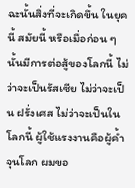ฉะนั้นสิ่งที่จะเกิดขึ้น ในยุคนี้ สมัยนี้ หรือเมื่อก่อน ๆ นั้นมีการต่อสู้ของโลกนี้ ไม่ว่าจะเป็นรัสเซีย ไม่ว่าจะเป็น ฝรั่งเศส ไม่ว่าจะเป็นในโลกนี้ ผู้ใช้แรงงานคือผู้ค้ำจุนโลก ผมขอ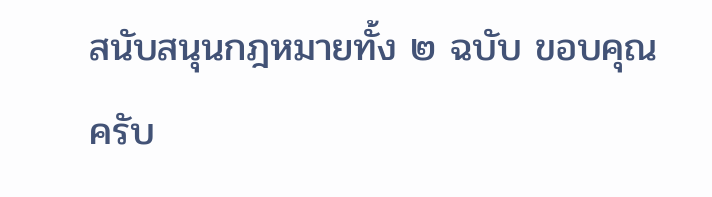สนับสนุนกฎหมายทั้ง ๒ ฉบับ ขอบคุณครับ